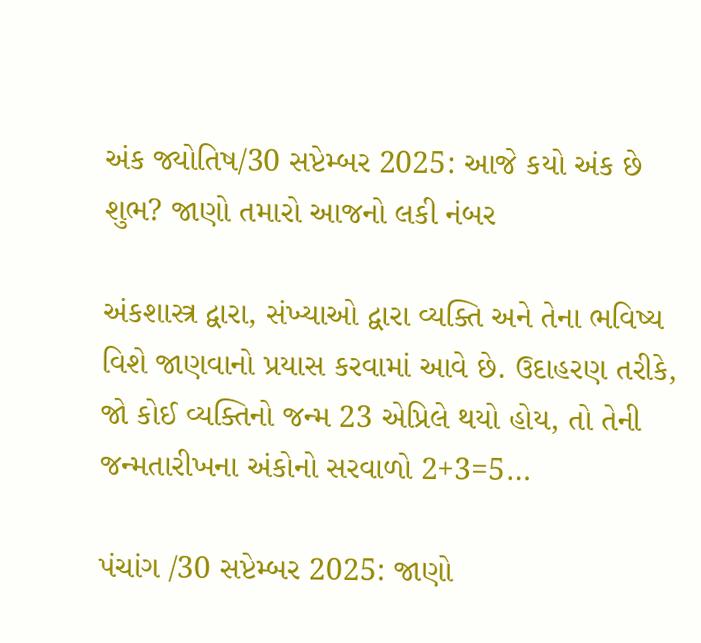અંક જ્યોતિષ/30 સપ્ટેમ્બર 2025: આજે કયો અંક છે શુભ? જાણો તમારો આજનો લકી નંબર

અંકશાસ્ત્ર દ્વારા, સંખ્યાઓ દ્વારા વ્યક્તિ અને તેના ભવિષ્ય વિશે જાણવાનો પ્રયાસ કરવામાં આવે છે. ઉદાહરણ તરીકે, જો કોઈ વ્યક્તિનો જન્મ 23 એપ્રિલે થયો હોય, તો તેની જન્મતારીખના અંકોનો સરવાળો 2+3=5…

પંચાંગ /30 સપ્ટેમ્બર 2025: જાણો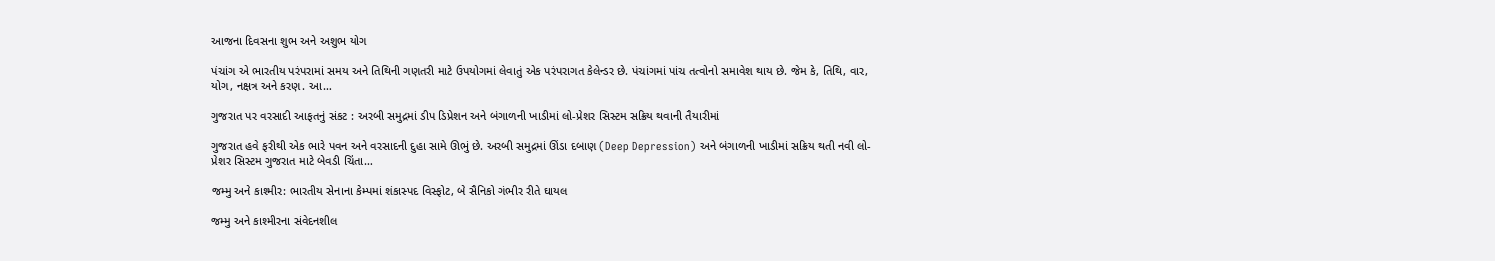આજના દિવસના શુભ અને અશુભ યોગ

પંચાંગ એ ભારતીય પરંપરામાં સમય અને તિથિની ગણતરી માટે ઉપયોગમાં લેવાતું એક પરંપરાગત કેલેન્ડર છે. પંચાંગમાં પાંચ તત્વોનો સમાવેશ થાય છે. જેમ કે, તિથિ, વાર, યોગ, નક્ષત્ર અને કરણ. આ…

ગુજરાત પર વરસાદી આફતનું સંકટ : અરબી સમુદ્રમાં ડીપ ડિપ્રેશન અને બંગાળની ખાડીમાં લો-પ્રેશર સિસ્ટમ સક્રિય થવાની તૈયારીમાં

ગુજરાત હવે ફરીથી એક ભારે પવન અને વરસાદની દુહા સામે ઊભું છે. અરબી સમુદ્રમાં ઊંડા દબાણ (Deep Depression) અને બંગાળની ખાડીમાં સક્રિય થતી નવી લો-પ્રેશર સિસ્ટમ ગુજરાત માટે બેવડી ચિંતા…

જમ્મુ અને કાશ્મીર: ભારતીય સેનાના કેમ્પમાં શંકાસ્પદ વિસ્ફોટ, બે સૈનિકો ગંભીર રીતે ઘાયલ

જમ્મુ અને કાશ્મીરના સંવેદનશીલ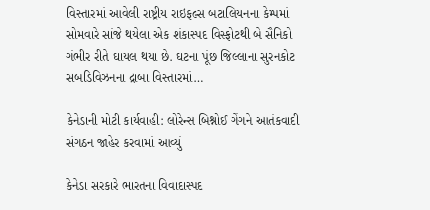વિસ્તારમાં આવેલી રાષ્ટ્રીય રાઇફલ્સ બટાલિયનના કેમ્પમાં સોમવારે સાંજે થયેલા એક શંકાસ્પદ વિસ્ફોટથી બે સૈનિકો ગંભીર રીતે ઘાયલ થયા છે. ઘટના પૂંછ જિલ્લાના સુરનકોટ સબડિવિઝનના દ્રાબા વિસ્તારમાં…

કેનેડાની મોટી કાર્યવાહી: લોરેન્સ બિશ્નોઈ ગેંગને આતંકવાદી સંગઠન જાહેર કરવામાં આવ્યું

કેનેડા સરકારે ભારતના વિવાદાસ્પદ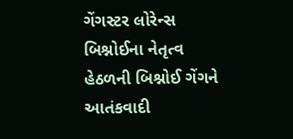ગેંગસ્ટર લોરેન્સ બિશ્નોઈના નેતૃત્વ હેઠળની બિશ્નોઈ ગેંગને આતંકવાદી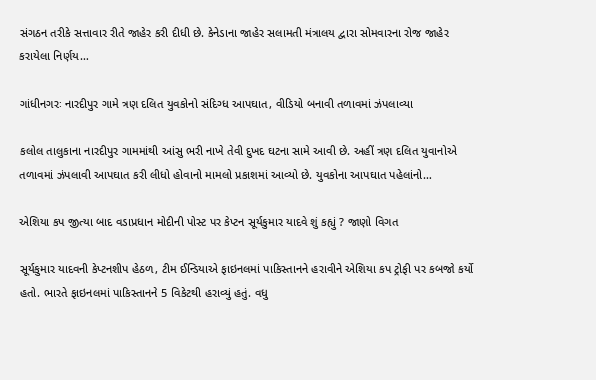સંગઠન તરીકે સત્તાવાર રીતે જાહેર કરી દીધી છે. કેનેડાના જાહેર સલામતી મંત્રાલય દ્વારા સોમવારના રોજ જાહેર કરાયેલા નિર્ણય…

ગાંધીનગરઃ નારદીપુર ગામે ત્રણ દલિત યુવકોનો સંદિગ્ધ આપઘાત, વીડિયો બનાવી તળાવમાં ઝંપલાવ્યા

કલોલ તાલુકાના નારદીપુર ગામમાંથી આંસુ ભરી નાખે તેવી દુખદ ઘટના સામે આવી છે. અહીં ત્રણ દલિત યુવાનોએ તળાવમાં ઝંપલાવી આપઘાત કરી લીધો હોવાનો મામલો પ્રકાશમાં આવ્યો છે. યુવકોના આપઘાત પહેલાંનો…

એશિયા કપ જીત્યા બાદ વડાપ્રધાન મોદીની પોસ્ટ પર કેપ્ટન સૂર્યકુમાર યાદવે શું કહ્યું ? જાણો વિગત

સૂર્યકુમાર યાદવની કેપ્ટનશીપ હેઠળ, ટીમ ઈન્ડિયાએ ફાઇનલમાં પાકિસ્તાનને હરાવીને એશિયા કપ ટ્રોફી પર કબજો કર્યો હતો. ભારતે ફાઇનલમાં પાકિસ્તાનને 5 વિકેટથી હરાવ્યું હતું. વધુ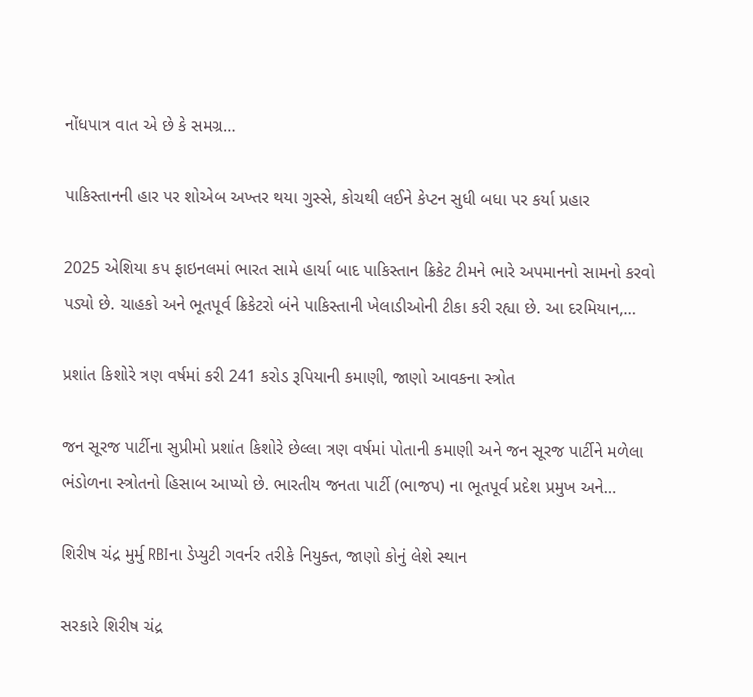નોંધપાત્ર વાત એ છે કે સમગ્ર…

પાકિસ્તાનની હાર પર શોએબ અખ્તર થયા ગુસ્સે, કોચથી લઈને કેપ્ટન સુધી બધા પર કર્યા પ્રહાર

2025 એશિયા કપ ફાઇનલમાં ભારત સામે હાર્યા બાદ પાકિસ્તાન ક્રિકેટ ટીમને ભારે અપમાનનો સામનો કરવો પડ્યો છે. ચાહકો અને ભૂતપૂર્વ ક્રિકેટરો બંને પાકિસ્તાની ખેલાડીઓની ટીકા કરી રહ્યા છે. આ દરમિયાન,…

પ્રશાંત કિશોરે ત્રણ વર્ષમાં કરી 241 કરોડ રૂપિયાની કમાણી, જાણો આવકના સ્ત્રોત

જન સૂરજ પાર્ટીના સુપ્રીમો પ્રશાંત કિશોરે છેલ્લા ત્રણ વર્ષમાં પોતાની કમાણી અને જન સૂરજ પાર્ટીને મળેલા ભંડોળના સ્ત્રોતનો હિસાબ આપ્યો છે. ભારતીય જનતા પાર્ટી (ભાજપ) ના ભૂતપૂર્વ પ્રદેશ પ્રમુખ અને…

શિરીષ ચંદ્ર મુર્મુ RBIના ડેપ્યુટી ગવર્નર તરીકે નિયુક્ત, જાણો કોનું લેશે સ્થાન

સરકારે શિરીષ ચંદ્ર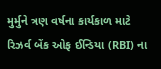મુર્મુને ત્રણ વર્ષના કાર્યકાળ માટે રિઝર્વ બેંક ઓફ ઈન્ડિયા (RBI) ના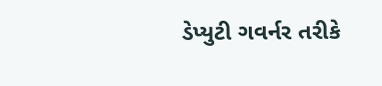ડેપ્યુટી ગવર્નર તરીકે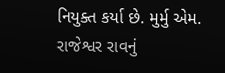નિયુક્ત કર્યા છે. મુર્મુ એમ. રાજેશ્વર રાવનું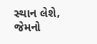સ્થાન લેશે, જેમનો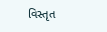વિસ્તૃત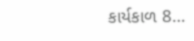કાર્યકાળ 8…